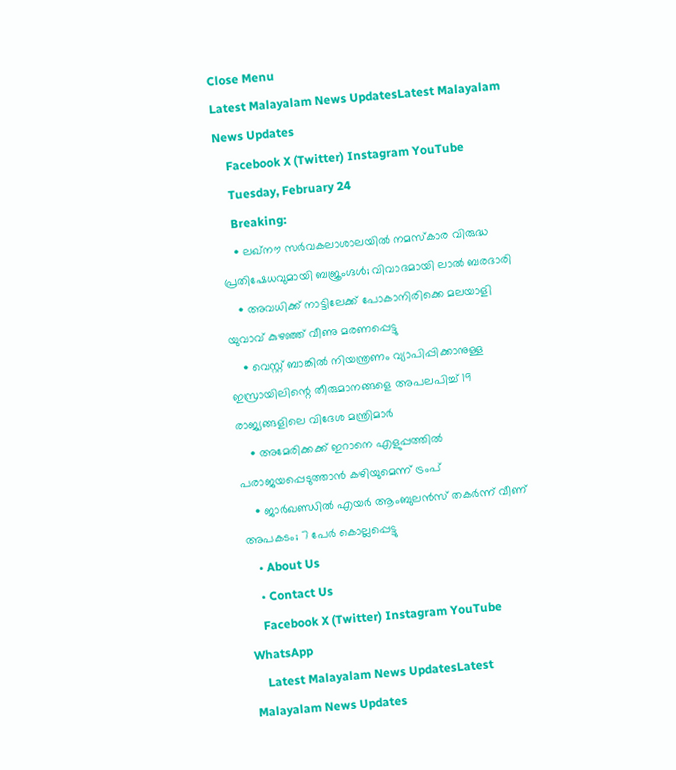Close Menu
Latest Malayalam News UpdatesLatest Malayalam News Updates
    Facebook X (Twitter) Instagram YouTube
    Tuesday, February 24
    Breaking:
    • ലഖ്‌നൗ സർവകലാശാലയിൽ നമസ്‌കാര വിരുദ്ധ പ്രതിഷേധവുമായി ബജ്രംഗ്ദൾ; വിവാദമായി ലാൽ ബരദാരി
    • അവധിക്ക് നാട്ടിലേക്ക് പോകാനിരിക്കെ മലയാളി യുവാവ് കുഴഞ്ഞ് വീണു മരണപ്പെട്ടു
    • വെസ്റ്റ് ബാങ്കില്‍ നിയന്ത്രണം വ്യാപിപ്പിക്കാനുള്ള ഇസ്രായിലിന്റെ തീരുമാനങ്ങളെ അപലപിച്ച് 19 രാജ്യങ്ങളിലെ വിദേശ മന്ത്രിമാര്‍
    • അമേരിക്കക്ക് ഇറാനെ എളുപ്പത്തില്‍ പരാജയപ്പെടുത്താന്‍ കഴിയുമെന്ന് ട്രംപ്
    • ജാര്‍ഖണ്ഡില്‍ എയര്‍ ആംബുലന്‍സ് തകര്‍ന്ന് വീണ് അപകടം; 7 പേര്‍ കൊല്ലപ്പെട്ടു
    • About Us
    • Contact Us
    Facebook X (Twitter) Instagram YouTube WhatsApp
    Latest Malayalam News UpdatesLatest Malayalam News Updates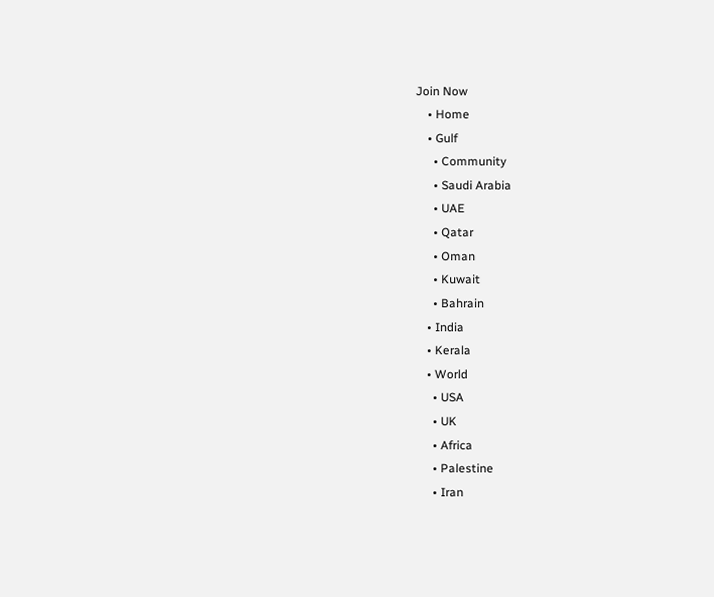Join Now
    • Home
    • Gulf
      • Community
      • Saudi Arabia
      • UAE
      • Qatar
      • Oman
      • Kuwait
      • Bahrain
    • India
    • Kerala
    • World
      • USA
      • UK
      • Africa
      • Palestine
      • Iran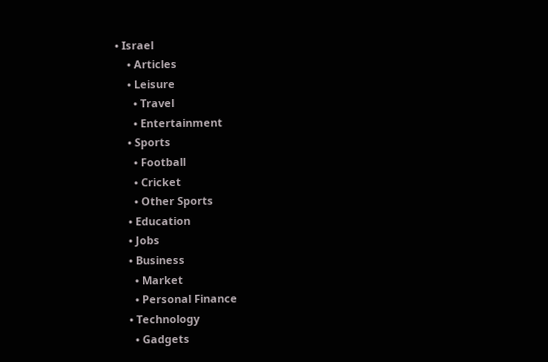• Israel
    • Articles
    • Leisure
      • Travel
      • Entertainment
    • Sports
      • Football
      • Cricket
      • Other Sports
    • Education
    • Jobs
    • Business
      • Market
      • Personal Finance
    • Technology
      • Gadgets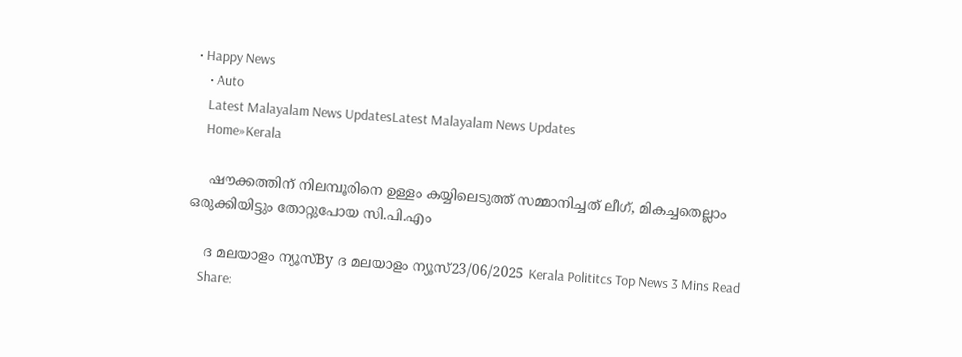• Happy News
    • Auto
    Latest Malayalam News UpdatesLatest Malayalam News Updates
    Home»Kerala

    ഷൗക്കത്തിന് നിലമ്പൂരിനെ ഉള്ളം കയ്യിലെടുത്ത് സമ്മാനിച്ചത് ലീഗ്, മികച്ചതെല്ലാം ഒരുക്കിയിട്ടും തോറ്റുപോയ സി.പി.എം

    ദ മലയാളം ന്യൂസ്By ദ മലയാളം ന്യൂസ്23/06/2025 Kerala Polititcs Top News 3 Mins Read
    Share: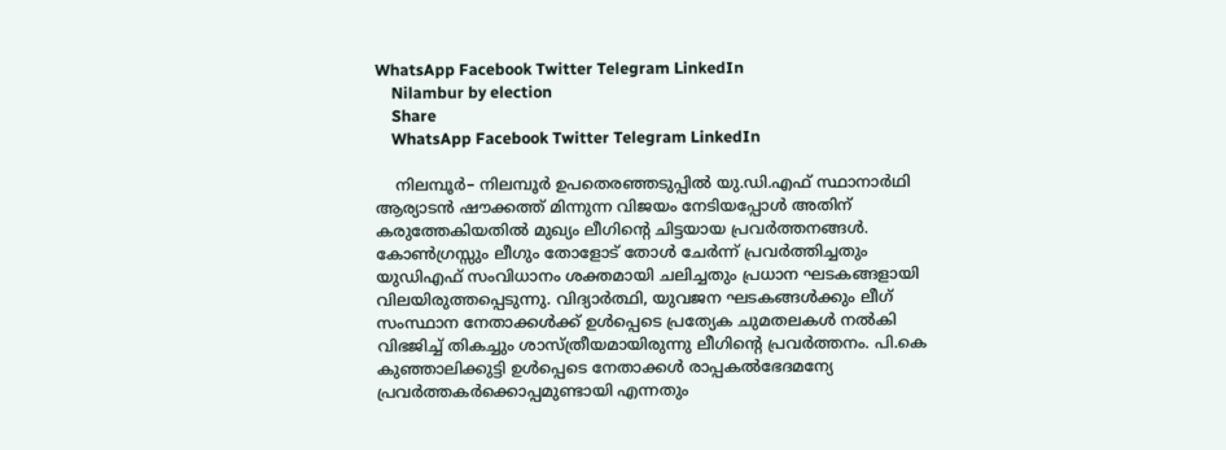WhatsApp Facebook Twitter Telegram LinkedIn
    Nilambur by election
    Share
    WhatsApp Facebook Twitter Telegram LinkedIn

    നിലമ്പൂര്‍– നിലമ്പൂര്‍ ഉപതെരഞ്ഞടുപ്പില്‍ യു.ഡി.എഫ് സ്ഥാനാര്‍ഥി ആര്യാടന്‍ ഷൗക്കത്ത് മിന്നുന്ന വിജയം നേടിയപ്പോള്‍ അതിന് കരുത്തേകിയതില്‍ മുഖ്യം ലീഗിന്റെ ചിട്ടയായ പ്രവര്‍ത്തനങ്ങള്‍. കോണ്‍ഗ്രസ്സും ലീഗും തോളോട് തോള്‍ ചേര്‍ന്ന് പ്രവര്‍ത്തിച്ചതും യുഡിഎഫ് സംവിധാനം ശക്തമായി ചലിച്ചതും പ്രധാന ഘടകങ്ങളായി വിലയിരുത്തപ്പെടുന്നു. വിദ്യാര്‍ത്ഥി, യുവജന ഘടകങ്ങള്‍ക്കും ലീഗ് സംസ്ഥാന നേതാക്കള്‍ക്ക് ഉള്‍പ്പെടെ പ്രത്യേക ചുമതലകള്‍ നല്‍കി വിഭജിച്ച് തികച്ചും ശാസ്ത്രീയമായിരുന്നു ലീഗിന്റെ പ്രവര്‍ത്തനം. പി.കെ കുഞ്ഞാലിക്കുട്ടി ഉള്‍പ്പെടെ നേതാക്കള്‍ രാപ്പകല്‍ഭേദമന്യേ പ്രവര്‍ത്തകര്‍ക്കൊപ്പമുണ്ടായി എന്നതും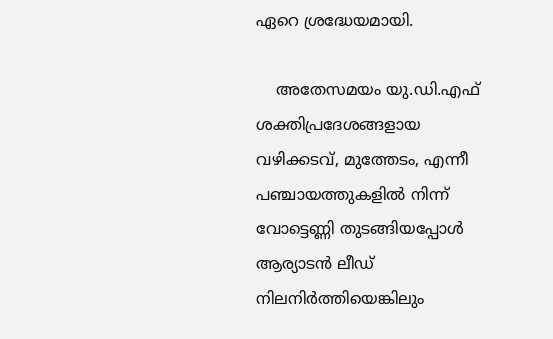ഏറെ ശ്രദ്ധേയമായി.

    അതേസമയം യു.ഡി.എഫ് ശക്തിപ്രദേശങ്ങളായ വഴിക്കടവ്, മുത്തേടം, എന്നീ പഞ്ചായത്തുകളില്‍ നിന്ന് വോട്ടെണ്ണി തുടങ്ങിയപ്പോള്‍ ആര്യാടന്‍ ലീഡ് നിലനിര്‍ത്തിയെങ്കിലും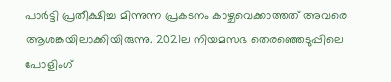പാര്‍ട്ടി പ്രതീക്ഷിച്ച മിന്നുന്ന പ്രകടനം കാഴ്ചവെക്കാത്തത് അവരെ ആശങ്കയിലാക്കിയിരുന്നു. 2021ല നിയമസഭ തെരഞ്ഞെടുപ്പിലെ പോളിംഗ്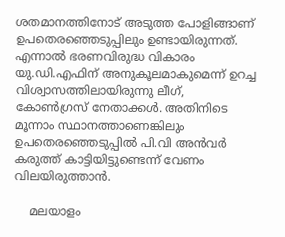ശതമാനത്തിനോട് അടുത്ത പോളിങ്ങാണ് ഉപതെരഞ്ഞെടുപ്പിലും ഉണ്ടായിരുന്നത്. എന്നാല്‍ ഭരണവിരുദ്ധ വികാരം യു.ഡി.എഫിന് അനുകൂലമാകുമെന്ന് ഉറച്ച വിശ്വാസത്തിലായിരുന്നു ലീഗ്, കോണ്‍ഗ്രസ് നേതാക്കള്‍. അതിനിടെ മൂന്നാം സ്ഥാനത്താണെങ്കിലും ഉപതെരഞ്ഞെടുപ്പില്‍ പി.വി അന്‍വര്‍ കരുത്ത് കാട്ടിയിട്ടുണ്ടെന്ന് വേണം വിലയിരുത്താന്‍.

    മലയാളം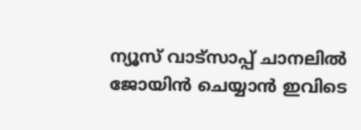ന്യൂസ് വാട്സാപ്പ് ചാനലിൽ ജോയിൻ ചെയ്യാൻ ഇവിടെ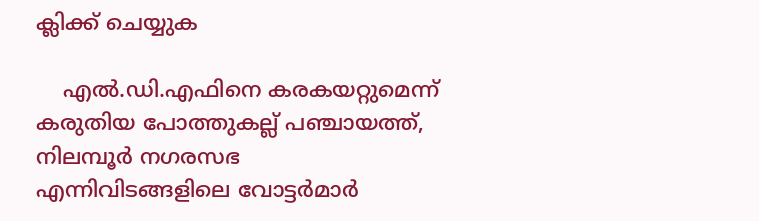ക്ലിക്ക് ചെയ്യുക

    എല്‍.ഡി.എഫിനെ കരകയറ്റുമെന്ന് കരുതിയ പോത്തുകല്ല് പഞ്ചായത്ത്, നിലമ്പൂര്‍ നഗരസഭ എന്നിവിടങ്ങളിലെ വോട്ടര്‍മാര്‍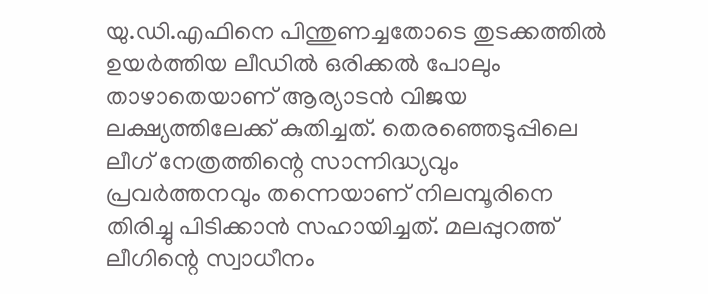യു.ഡി.എഫിനെ പിന്തുണച്ചതോടെ തുടക്കത്തില്‍ ഉയര്‍ത്തിയ ലീഡില്‍ ഒരിക്കല്‍ പോലും താഴാതെയാണ് ആര്യാടന്‍ വിജയ ലക്ഷ്യത്തിലേക്ക് കുതിച്ചത്. തെരഞ്ഞെടുപ്പിലെ ലീഗ് നേത്രത്തിന്റെ സാന്നിദ്ധ്യവും പ്രവര്‍ത്തനവും തന്നെയാണ് നിലമ്പൂരിനെ തിരിച്ചു പിടിക്കാന്‍ സഹായിച്ചത്. മലപ്പുറത്ത് ലീഗിന്റെ സ്വാധീനം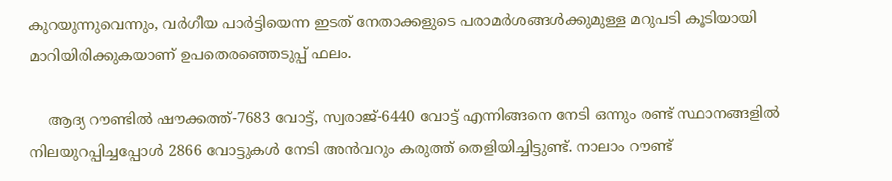കുറയുന്നുവെന്നും, വര്‍ഗീയ പാര്‍ട്ടിയെന്ന ഇടത് നേതാക്കളുടെ പരാമര്‍ശങ്ങള്‍ക്കുമുള്ള മറുപടി കൂടിയായി മാറിയിരിക്കുകയാണ് ഉപതെരഞ്ഞെടുപ്പ് ഫലം.

    ആദ്യ റൗണ്ടില്‍ ഷൗക്കത്ത്-7683 വോട്ട്, സ്വരാജ്-6440 വോട്ട് എന്നിങ്ങനെ നേടി ഒന്നും രണ്ട് സ്ഥാനങ്ങളില്‍ നിലയുറപ്പിച്ചപ്പോള്‍ 2866 വോട്ടുകള്‍ നേടി അന്‍വറും കരുത്ത് തെളിയിച്ചിട്ടുണ്ട്. നാലാം റൗണ്ട്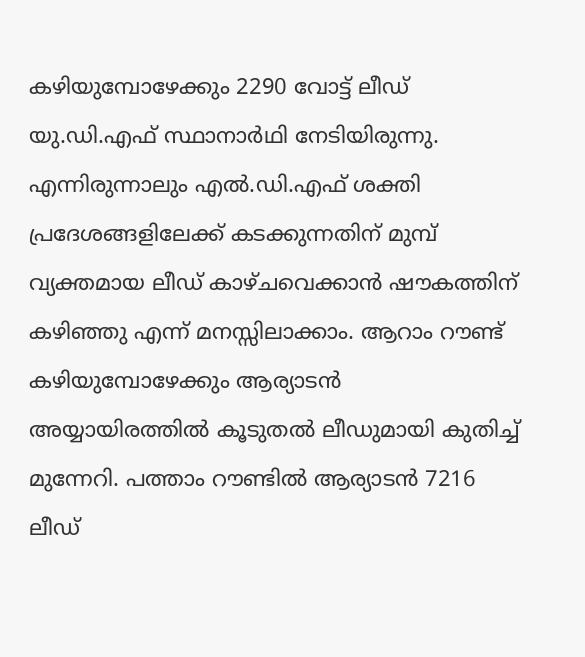കഴിയുമ്പോഴേക്കും 2290 വോട്ട് ലീഡ് യു.ഡി.എഫ് സ്ഥാനാര്‍ഥി നേടിയിരുന്നു. എന്നിരുന്നാലും എല്‍.ഡി.എഫ് ശക്തി പ്രദേശങ്ങളിലേക്ക് കടക്കുന്നതിന് മുമ്പ് വ്യക്തമായ ലീഡ് കാഴ്ചവെക്കാന്‍ ഷൗകത്തിന് കഴിഞ്ഞു എന്ന് മനസ്സിലാക്കാം. ആറാം റൗണ്ട് കഴിയുമ്പോഴേക്കും ആര്യാടന്‍ അയ്യായിരത്തില്‍ കൂടുതല്‍ ലീഡുമായി കുതിച്ച് മുന്നേറി. പത്താം റൗണ്ടില്‍ ആര്യാടന്‍ 7216 ലീഡ്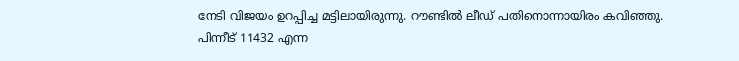നേടി വിജയം ഉറപ്പിച്ച മട്ടിലായിരുന്നു. റൗണ്ടില്‍ ലീഡ് പതിനൊന്നായിരം കവിഞ്ഞു. പിന്നീട് 11432 എന്ന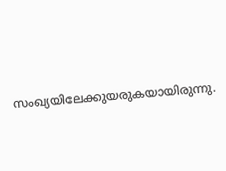സംഖ്യയിലേക്കുയരുകയായിരുന്നു.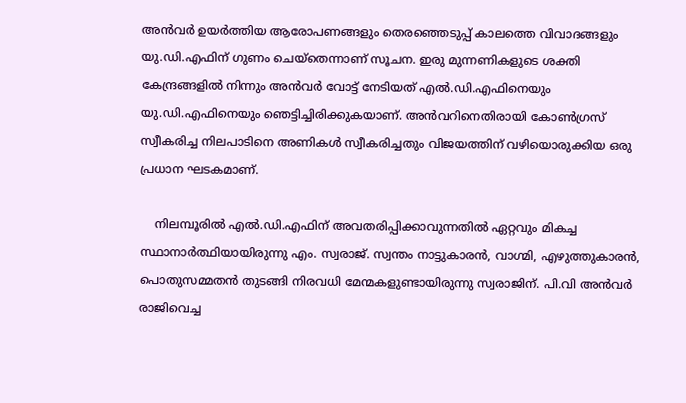അന്‍വര്‍ ഉയര്‍ത്തിയ ആരോപണങ്ങളും തെരഞ്ഞെടുപ്പ് കാലത്തെ വിവാദങ്ങളും യു.ഡി.എഫിന് ഗുണം ചെയ്തെന്നാണ് സൂചന. ഇരു മുന്നണികളുടെ ശക്തി കേന്ദ്രങ്ങളില്‍ നിന്നും അന്‍വര്‍ വോട്ട് നേടിയത് എല്‍.ഡി.എഫിനെയും യു.ഡി.എഫിനെയും ഞെട്ടിച്ചിരിക്കുകയാണ്. അന്‍വറിനെതിരായി കോണ്‍ഗ്രസ് സ്വീകരിച്ച നിലപാടിനെ അണികള്‍ സ്വീകരിച്ചതും വിജയത്തിന് വഴിയൊരുക്കിയ ഒരു പ്രധാന ഘടകമാണ്.

    നിലമ്പൂരില്‍ എല്‍.ഡി.എഫിന് അവതരിപ്പിക്കാവുന്നതില്‍ ഏറ്റവും മികച്ച സ്ഥാനാര്‍ത്ഥിയായിരുന്നു എം. സ്വരാജ്. സ്വന്തം നാട്ടുകാരന്‍, വാഗ്മി, എഴുത്തുകാരന്‍, പൊതുസമ്മതന്‍ തുടങ്ങി നിരവധി മേന്മകളുണ്ടായിരുന്നു സ്വരാജിന്. പി.വി അന്‍വര്‍ രാജിവെച്ച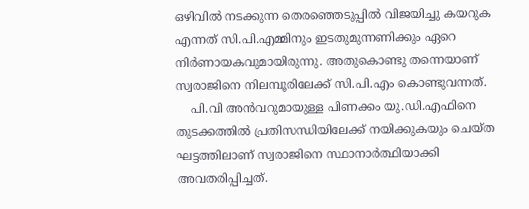ഒഴിവില്‍ നടക്കുന്ന തെരഞ്ഞെടുപ്പില്‍ വിജയിച്ചു കയറുക എന്നത് സി.പി.എമ്മിനും ഇടതുമുന്നണിക്കും ഏറെ നിര്‍ണായകവുമായിരുന്നു. അതുകൊണ്ടു തന്നെയാണ് സ്വരാജിനെ നിലമ്പൂരിലേക്ക് സി.പി.എം കൊണ്ടുവന്നത്.
    പി.വി അന്‍വറുമായുള്ള പിണക്കം യു.ഡി.എഫിനെ തുടക്കത്തില്‍ പ്രതിസന്ധിയിലേക്ക് നയിക്കുകയും ചെയ്ത ഘട്ടത്തിലാണ് സ്വരാജിനെ സ്ഥാനാര്‍ത്ഥിയാക്കി അവതരിപ്പിച്ചത്.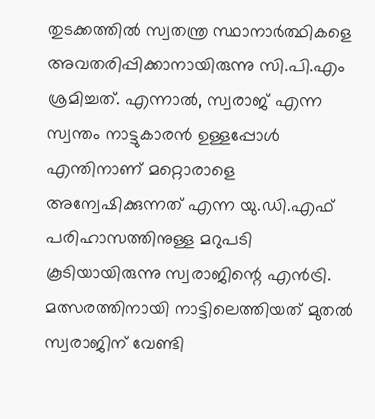തുടക്കത്തില്‍ സ്വതന്ത്ര സ്ഥാനാര്‍ത്ഥികളെ അവതരിപ്പിക്കാനായിരുന്നു സി.പി.എം ശ്രമിച്ചത്. എന്നാല്‍, സ്വരാജ് എന്ന സ്വന്തം നാട്ടുകാരന്‍ ഉള്ളപ്പോള്‍ എന്തിനാണ് മറ്റൊരാളെ അന്വേഷിക്കുന്നത് എന്ന യു.ഡി.എഫ് പരിഹാസത്തിനുള്ള മറുപടി കൂടിയായിരുന്നു സ്വരാജിന്റെ എന്‍ട്രി. മത്സരത്തിനായി നാട്ടിലെത്തിയത് മുതല്‍ സ്വരാജിന് വേണ്ടി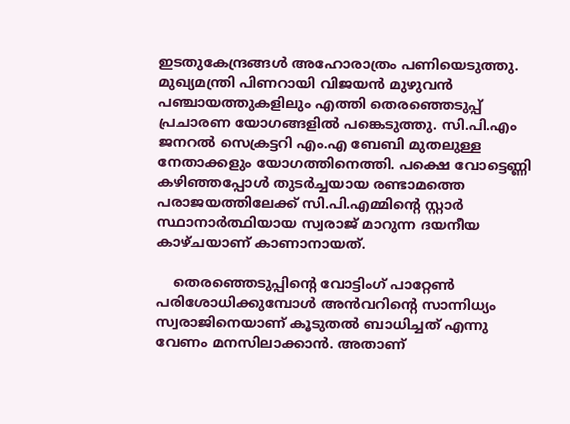ഇടതുകേന്ദ്രങ്ങള്‍ അഹോരാത്രം പണിയെടുത്തു. മുഖ്യമന്ത്രി പിണറായി വിജയന്‍ മുഴുവന്‍ പഞ്ചായത്തുകളിലും എത്തി തെരഞ്ഞെടുപ്പ് പ്രചാരണ യോഗങ്ങളില്‍ പങ്കെടുത്തു. സി.പി.എം ജനറല്‍ സെക്രട്ടറി എം.എ ബേബി മുതലുള്ള നേതാക്കളും യോഗത്തിനെത്തി. പക്ഷെ വോട്ടെണ്ണി കഴിഞ്ഞപ്പോള്‍ തുടര്‍ച്ചയായ രണ്ടാമത്തെ പരാജയത്തിലേക്ക് സി.പി.എമ്മിന്റെ സ്റ്റാര്‍ സ്ഥാനാര്‍ത്ഥിയായ സ്വരാജ് മാറുന്ന ദയനീയ കാഴ്ചയാണ് കാണാനായത്.

    തെരഞ്ഞെടുപ്പിന്റെ വോട്ടിംഗ് പാറ്റേണ്‍ പരിശോധിക്കുമ്പോള്‍ അന്‍വറിന്റെ സാന്നിധ്യം സ്വരാജിനെയാണ് കൂടുതല്‍ ബാധിച്ചത് എന്നു വേണം മനസിലാക്കാന്‍. അതാണ്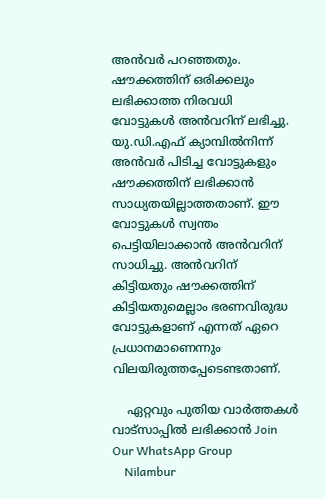അന്‍വര്‍ പറഞ്ഞതും. ഷൗക്കത്തിന് ഒരിക്കലും ലഭിക്കാത്ത നിരവധി വോട്ടുകള്‍ അന്‍വറിന് ലഭിച്ചു. യു.ഡി.എഫ് ക്യാമ്പില്‍നിന്ന് അന്‍വര്‍ പിടിച്ച വോട്ടുകളും ഷൗക്കത്തിന് ലഭിക്കാന്‍ സാധ്യതയില്ലാത്തതാണ്. ഈ വോട്ടുകള്‍ സ്വന്തം പെട്ടിയിലാക്കാന്‍ അന്‍വറിന് സാധിച്ചു. അന്‍വറിന് കിട്ടിയതും ഷൗക്കത്തിന് കിട്ടിയതുമെല്ലാം ഭരണവിരുദ്ധ വോട്ടുകളാണ് എന്നത് ഏറെ പ്രധാനമാണെന്നും വിലയിരുത്തപ്പേടെണ്ടതാണ്.

    ഏറ്റവും പുതിയ വാർത്തകൾ വാട്സാപ്പിൽ ലഭിക്കാൻ Join Our WhatsApp Group
    Nilambur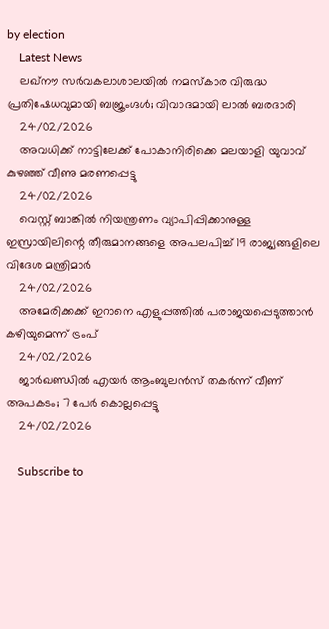by election
    Latest News
    ലഖ്‌നൗ സർവകലാശാലയിൽ നമസ്‌കാര വിരുദ്ധ പ്രതിഷേധവുമായി ബജ്രംഗ്ദൾ; വിവാദമായി ലാൽ ബരദാരി
    24/02/2026
    അവധിക്ക് നാട്ടിലേക്ക് പോകാനിരിക്കെ മലയാളി യുവാവ് കുഴഞ്ഞ് വീണു മരണപ്പെട്ടു
    24/02/2026
    വെസ്റ്റ് ബാങ്കില്‍ നിയന്ത്രണം വ്യാപിപ്പിക്കാനുള്ള ഇസ്രായിലിന്റെ തീരുമാനങ്ങളെ അപലപിച്ച് 19 രാജ്യങ്ങളിലെ വിദേശ മന്ത്രിമാര്‍
    24/02/2026
    അമേരിക്കക്ക് ഇറാനെ എളുപ്പത്തില്‍ പരാജയപ്പെടുത്താന്‍ കഴിയുമെന്ന് ട്രംപ്
    24/02/2026
    ജാര്‍ഖണ്ഡില്‍ എയര്‍ ആംബുലന്‍സ് തകര്‍ന്ന് വീണ് അപകടം; 7 പേര്‍ കൊല്ലപ്പെട്ടു
    24/02/2026

    Subscribe to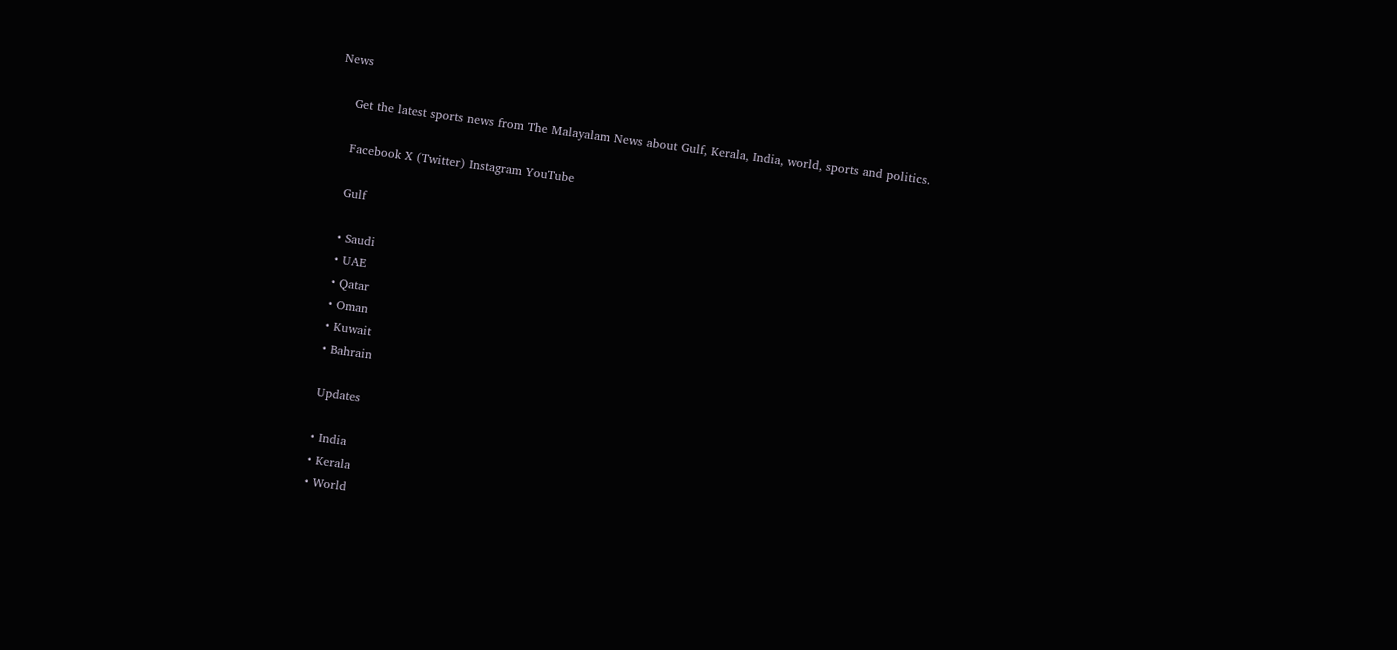News

    Get the latest sports news from The Malayalam News about Gulf, Kerala, India, world, sports and politics.

    Facebook X (Twitter) Instagram YouTube

    Gulf

    • Saudi
    • UAE
    • Qatar
    • Oman
    • Kuwait
    • Bahrain

    Updates

    • India
    • Kerala
    • World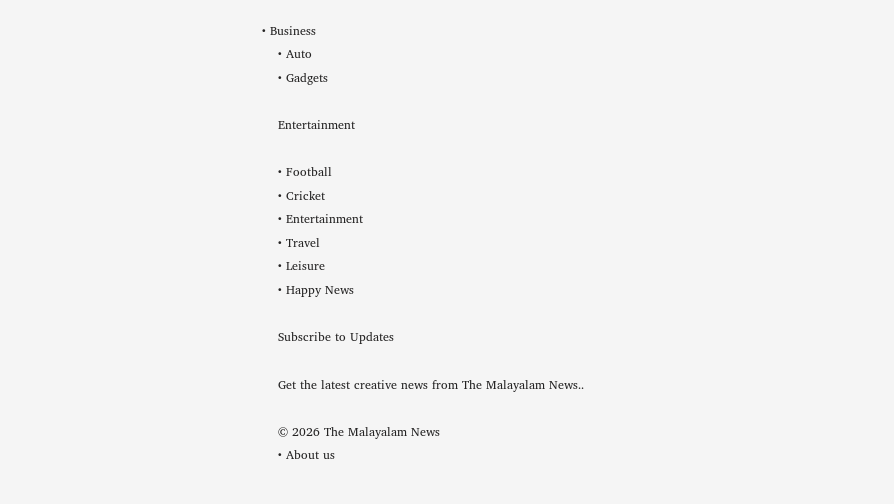• Business
    • Auto
    • Gadgets

    Entertainment

    • Football
    • Cricket
    • Entertainment
    • Travel
    • Leisure
    • Happy News

    Subscribe to Updates

    Get the latest creative news from The Malayalam News..

    © 2026 The Malayalam News
    • About us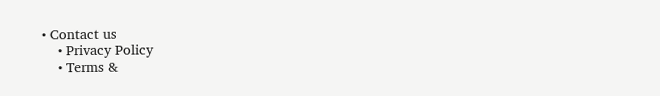• Contact us
    • Privacy Policy
    • Terms &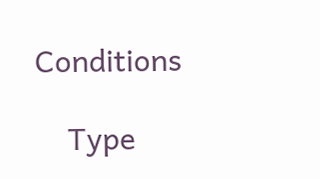Conditions

    Type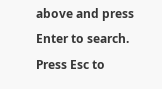above and press Enter to search. Press Esc to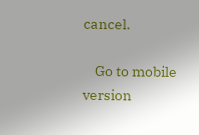cancel.

    Go to mobile version